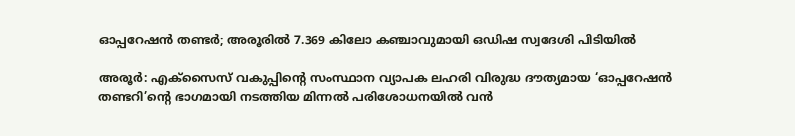ഓപ്പറേഷൻ തണ്ടർ; അരൂരിൽ 7.369 കിലോ കഞ്ചാവുമായി ഒഡിഷ സ്വദേശി പിടിയിൽ

അരൂർ: എക്സൈസ് വകുപ്പിന്റെ സംസ്ഥാന വ്യാപക ലഹരി വിരുദ്ധ ദൗത്യമായ ‘ഓപ്പറേഷൻ തണ്ടറി’ന്റെ ഭാഗമായി നടത്തിയ മിന്നൽ പരിശോധനയിൽ വൻ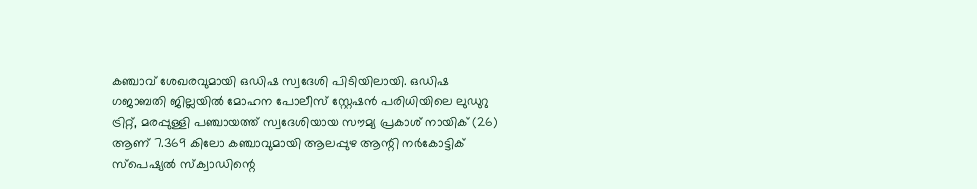കഞ്ചാവ് ശേഖരവുമായി ഒഡിഷ സ്വദേശി പിടിയിലായി. ഒഡിഷ ഗജാബതി ജില്ലയിൽ മോഹന പോലീസ് സ്റ്റേഷൻ പരിധിയിലെ ലുഡുറു ട്രിറ്റ്, മരപ്പുള്ളി പഞ്ചായത്ത് സ്വദേശിയായ സൗമ്യ പ്രകാശ് നായിക് (26) ആണ് 7.369 കിലോ കഞ്ചാവുമായി ആലപ്പുഴ ആന്റി നർകോട്ടിക് സ്പെഷ്യൽ സ്ക്വാഡിന്റെ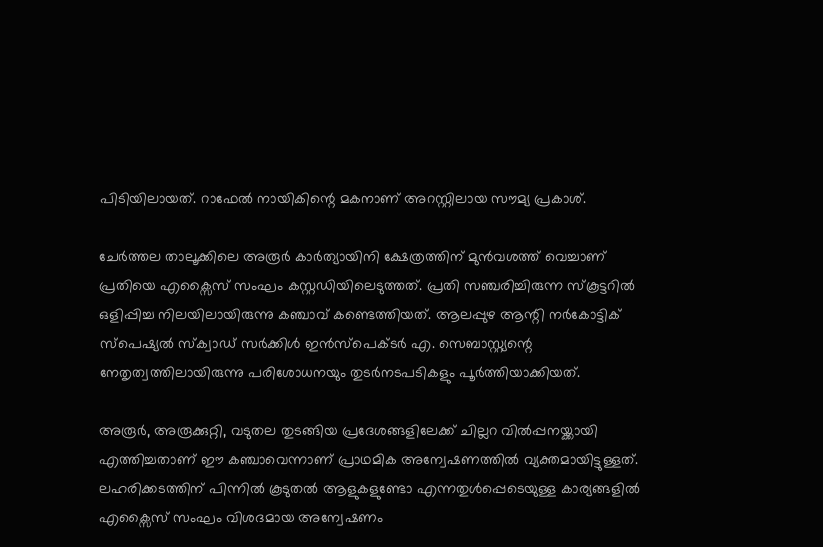പിടിയിലായത്. റാഫേൽ നായികിന്റെ മകനാണ് അറസ്റ്റിലായ സൗമ്യ പ്രകാശ്.

ചേർത്തല താലൂക്കിലെ അരൂർ കാർത്യായിനി ക്ഷേത്രത്തിന് മുൻവശത്ത് വെച്ചാണ് പ്രതിയെ എക്സൈസ് സംഘം കസ്റ്റഡിയിലെടുത്തത്. പ്രതി സഞ്ചരിച്ചിരുന്ന സ്കൂട്ടറിൽ ഒളിപ്പിച്ച നിലയിലായിരുന്നു കഞ്ചാവ് കണ്ടെത്തിയത്. ആലപ്പുഴ ആന്റി നർകോട്ടിക് സ്പെഷ്യൽ സ്ക്വാഡ് സർക്കിൾ ഇൻസ്പെക്ടർ എ. സെബാസ്റ്റ്യന്റെ നേതൃത്വത്തിലായിരുന്നു പരിശോധനയും തുടർനടപടികളും പൂർത്തിയാക്കിയത്.

അരൂർ, അരൂക്കുറ്റി, വടുതല തുടങ്ങിയ പ്രദേശങ്ങളിലേക്ക് ചില്ലറ വിൽപ്പനയ്ക്കായി എത്തിച്ചതാണ് ഈ കഞ്ചാവെന്നാണ് പ്രാഥമിക അന്വേഷണത്തിൽ വ്യക്തമായിട്ടുള്ളത്. ലഹരിക്കടത്തിന് പിന്നിൽ കൂടുതൽ ആളുകളുണ്ടോ എന്നതുൾപ്പെടെയുള്ള കാര്യങ്ങളിൽ എക്സൈസ് സംഘം വിശദമായ അന്വേഷണം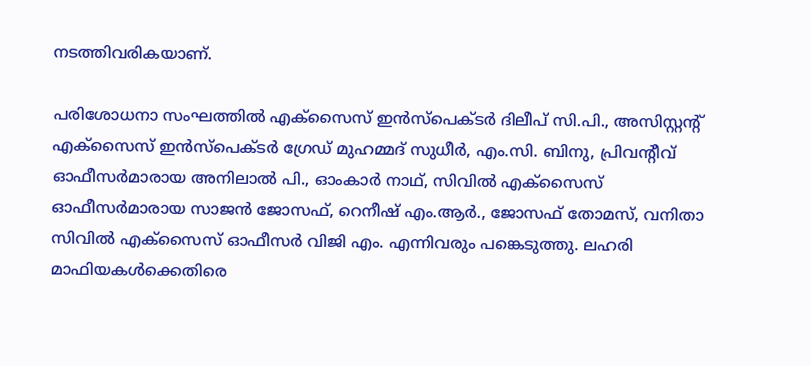നടത്തിവരികയാണ്.

പരിശോധനാ സംഘത്തിൽ എക്സൈസ് ഇൻസ്പെക്ടർ ദിലീപ് സി.പി., അസിസ്റ്റന്റ് എക്സൈസ് ഇൻസ്പെക്ടർ ഗ്രേഡ് മുഹമ്മദ് സുധീർ, എം.സി. ബിനു, പ്രിവന്റീവ് ഓഫീസർമാരായ അനിലാൽ പി., ഓംകാർ നാഥ്, സിവിൽ എക്സൈസ് ഓഫീസർമാരായ സാജൻ ജോസഫ്, റെനീഷ് എം.ആർ., ജോസഫ് തോമസ്, വനിതാ സിവിൽ എക്സൈസ് ഓഫീസർ വിജി എം. എന്നിവരും പങ്കെടുത്തു. ലഹരി മാഫിയകൾക്കെതിരെ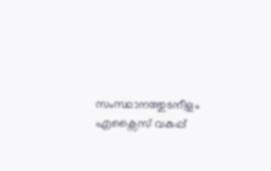സംസ്ഥാനത്തുടനീളം എക്സൈസ് വകുപ്പ്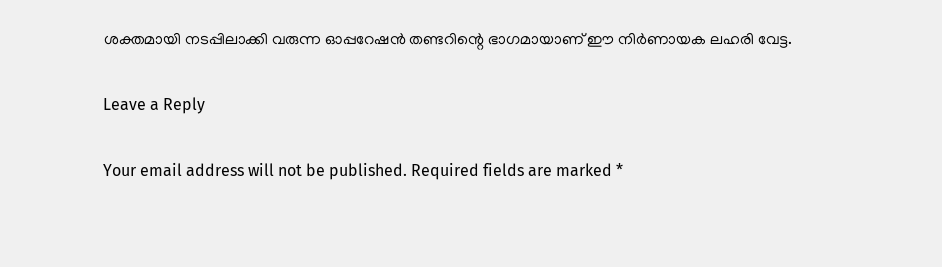ശക്തമായി നടപ്പിലാക്കി വരുന്ന ഓപ്പറേഷൻ തണ്ടറിന്റെ ഭാഗമായാണ് ഈ നിർണായക ലഹരി വേട്ട.

Leave a Reply

Your email address will not be published. Required fields are marked *